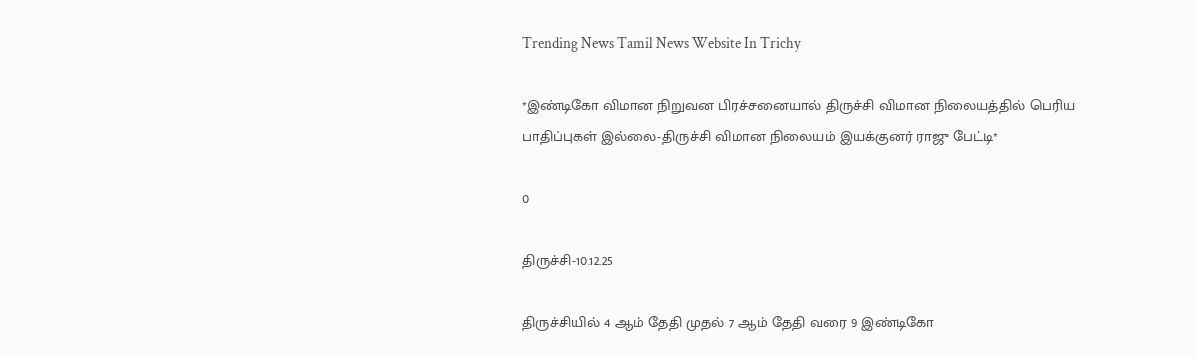Trending News Tamil News Website In Trichy

*இண்டிகோ விமான நிறுவன பிரச்சனையால் திருச்சி விமான நிலையத்தில் பெரிய பாதிப்புகள் இல்லை-திருச்சி விமான நிலையம் இயக்குனர் ராஜு பேட்டி*

0

திருச்சி-10.12.25

திருச்சியில் 4 ஆம் தேதி முதல் 7 ஆம் தேதி வரை 9 இண்டிகோ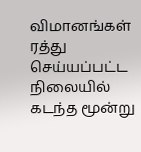விமானங்கள் ரத்து செய்யப்பட்ட நிலையில் கடந்த மூன்று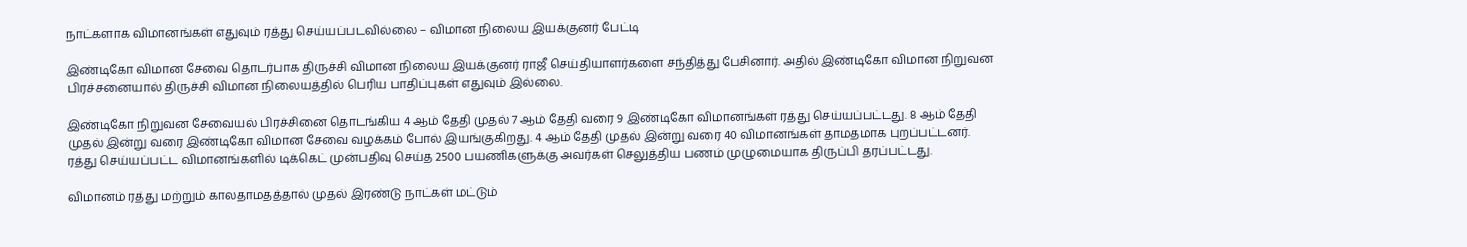நாட்களாக விமானங்கள் எதுவும் ரத்து செய்யப்படவில்லை – விமான நிலைய இயக்குனர் பேட்டி

இண்டிகோ விமான சேவை தொடர்பாக திருச்சி விமான நிலைய இயக்குனர் ராஜீ செய்தியாளர்களை சந்தித்து பேசினார். அதில் இண்டிகோ விமான நிறுவன பிரச்சனையால் திருச்சி விமான நிலையத்தில் பெரிய பாதிப்புகள் எதுவும் இல்லை.

இண்டிகோ நிறுவன சேவையல் பிரச்சினை தொடங்கிய 4 ஆம் தேதி முதல் 7 ஆம் தேதி வரை 9 இண்டிகோ விமானங்கள் ரத்து செய்யப்பட்டது. 8 ஆம் தேதி முதல் இன்று வரை இண்டிகோ விமான சேவை வழக்கம் போல் இயங்குகிறது. 4 ஆம் தேதி முதல் இன்று வரை 40 விமானங்கள் தாமதமாக புறப்பட்டனர். ரத்து செய்யப்பட்ட விமானங்களில் டிக்கெட் முன்பதிவு செய்த 2500 பயணிகளுக்கு அவர்கள் செலுத்திய பணம் முழுமையாக திருப்பி தரப்பட்டது.

விமானம் ரத்து மற்றும் காலதாமதத்தால் முதல் இரண்டு நாட்கள் மட்டும்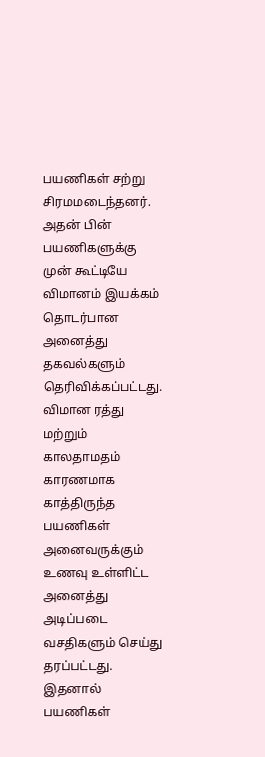பயணிகள் சற்று சிரமமடைந்தனர். அதன் பின் பயணிகளுக்கு முன் கூட்டியே விமானம் இயக்கம் தொடர்பான அனைத்து தகவல்களும் தெரிவிக்கப்பட்டது. விமான ரத்து மற்றும் காலதாமதம் காரணமாக காத்திருந்த பயணிகள் அனைவருக்கும் உணவு உள்ளிட்ட அனைத்து அடிப்படை வசதிகளும் செய்து தரப்பட்டது. இதனால் பயணிகள்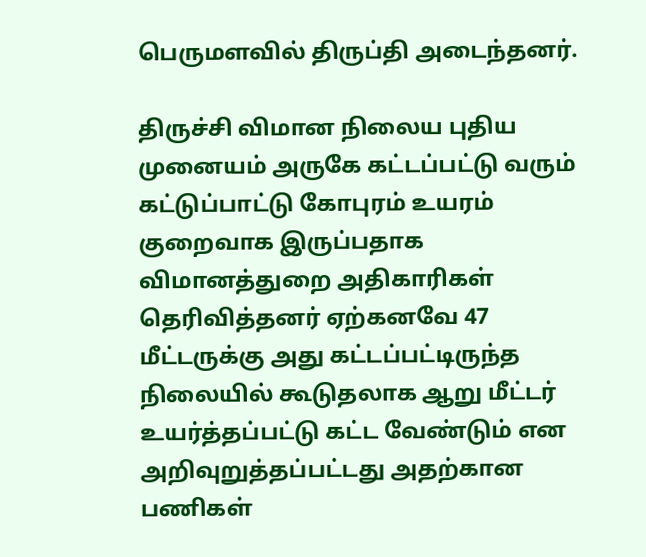பெருமளவில் திருப்தி அடைந்தனர்.

திருச்சி விமான நிலைய புதிய முனையம் அருகே கட்டப்பட்டு வரும் கட்டுப்பாட்டு கோபுரம் உயரம் குறைவாக இருப்பதாக விமானத்துறை அதிகாரிகள் தெரிவித்தனர் ஏற்கனவே 47 மீட்டருக்கு அது கட்டப்பட்டிருந்த நிலையில் கூடுதலாக ஆறு மீட்டர் உயர்த்தப்பட்டு கட்ட வேண்டும் என அறிவுறுத்தப்பட்டது அதற்கான பணிகள்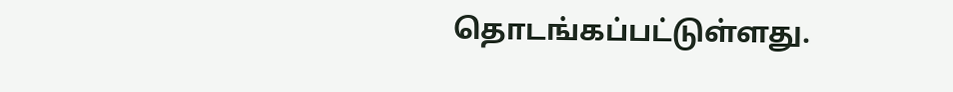தொடங்கப்பட்டுள்ளது.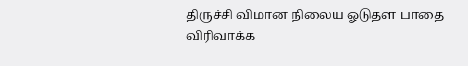திருச்சி விமான நிலைய ஓடுதள பாதை விரிவாக்க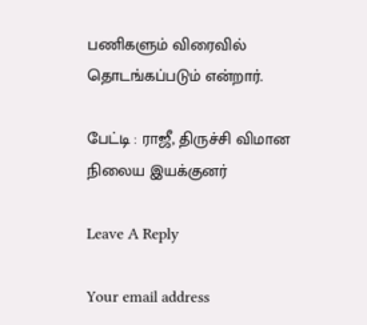பணிகளும் விரைவில் தொடங்கப்படும் என்றார்.

பேட்டி : ராஜீ, திருச்சி விமான நிலைய இயக்குனர்

Leave A Reply

Your email address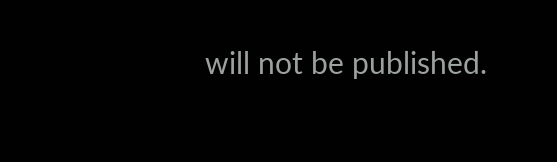will not be published.